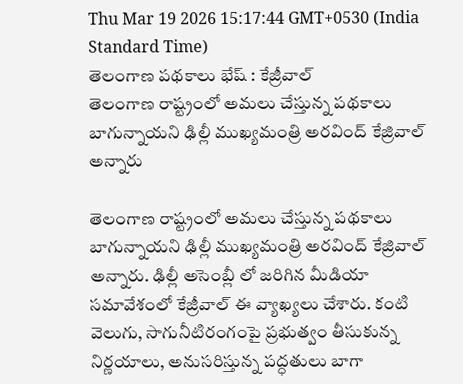Thu Mar 19 2026 15:17:44 GMT+0530 (India Standard Time)
తెలంగాణ పథకాలు భేష్ : కేజ్రీవాల్
తెలంగాణ రాష్ట్రంలో అమలు చేస్తున్న పథకాలు బాగున్నాయని ఢిల్లీ ముఖ్యమంత్రి అరవింద్ కేజ్రివాల్ అన్నారు

తెలంగాణ రాష్ట్రంలో అమలు చేస్తున్న పథకాలు బాగున్నాయని ఢిల్లీ ముఖ్యమంత్రి అరవింద్ కేజ్రివాల్ అన్నారు. ఢిల్లీ అసెంబ్లీ లో జరిగిన మీడియా సమావేశంలో కేజ్రీవాల్ ఈ వ్యాఖ్యలు చేశారు. కంటి వెలుగు, సాగునీటిరంగంపై ప్రభుత్వం తీసుకున్న నిర్ణయాలు, అనుసరిస్తున్న పద్ధతులు బాగా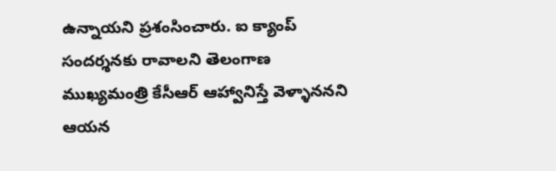ఉన్నాయని ప్రశంసించారు. ఐ క్యాంప్ సందర్శనకు రావాలని తెలంగాణ ముఖ్యమంత్రి కేసీఆర్ ఆహ్వానిస్తే వెళ్ళాననని ఆయన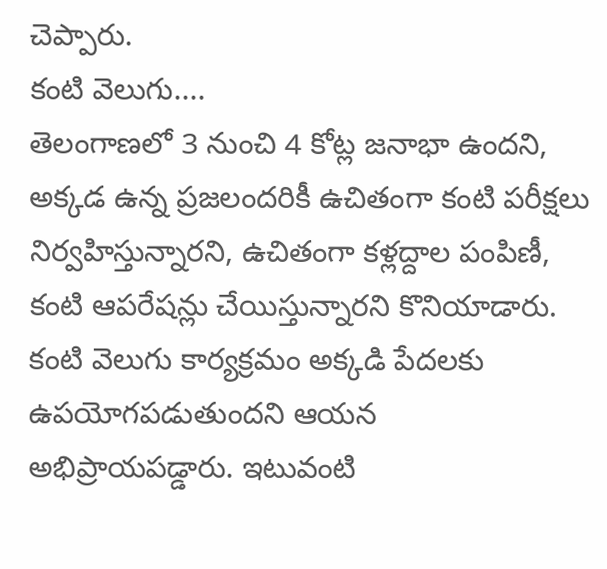చెప్పారు.
కంటి వెలుగు....
తెలంగాణలో 3 నుంచి 4 కోట్ల జనాభా ఉందని, అక్కడ ఉన్న ప్రజలందరికీ ఉచితంగా కంటి పరీక్షలు నిర్వహిస్తున్నారని, ఉచితంగా కళ్లద్దాల పంపిణీ, కంటి ఆపరేషన్లు చేయిస్తున్నారని కొనియాడారు. కంటి వెలుగు కార్యక్రమం అక్కడి పేదలకు ఉపయోగపడుతుందని ఆయన అభిప్రాయపడ్డారు. ఇటువంటి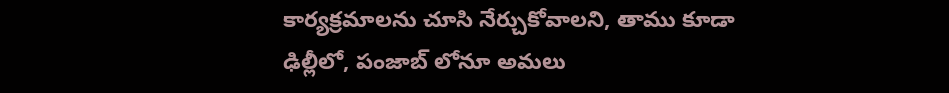కార్యక్రమాలను చూసి నేర్చుకోవాలని, తాము కూడా ఢిల్లీలో, పంజాబ్ లోనూ అమలు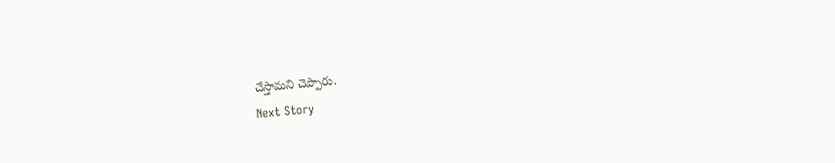చేస్తామని చెప్పారు.
Next Story